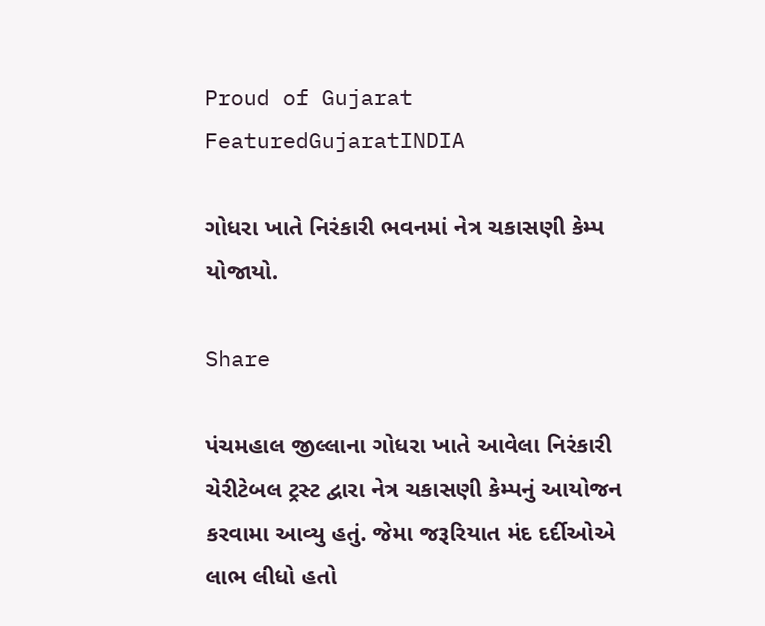Proud of Gujarat
FeaturedGujaratINDIA

ગોધરા ખાતે નિરંકારી ભવનમાં નેત્ર ચકાસણી કેમ્પ યોજાયો.

Share

પંચમહાલ જીલ્લાના ગોધરા ખાતે આવેલા નિરંકારી ચેરીટેબલ ટ્રસ્ટ દ્વારા નેત્ર ચકાસણી કેમ્પનું આયોજન કરવામા આવ્યુ હતું. જેમા જરૂરિયાત મંદ દર્દીઓએ લાભ લીધો હતો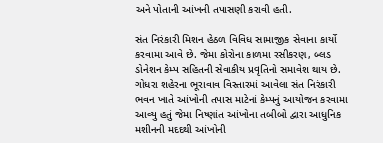અને પોતાની આંખની તપાસણી કરાવી હતી.

સંત નિરંકારી મિશન હેઠળ વિવિધ સામાજીક સેવાના કાર્યો કરવામા આવે છે. જેમા કોરોના કાળમા રસીકરણ, બ્લડ ડોનેશન કેમ્પ સહિતની સેવાકીય પ્રવૃતિનો સમાવેશ થાય છે. ગોધરા શહેરના ભૂરાવાવ વિસ્તારમાં આવેલા સંત નિરંકારી ભવન ખાતે આંખોની તપાસ માટેનાં કેમ્પનું આયોજન કરવામા આવ્યુ હતું જેમા નિષ્ણાંત આંખોના તબીબો દ્વારા આધુનિક મશીનની મદદથી આંખોની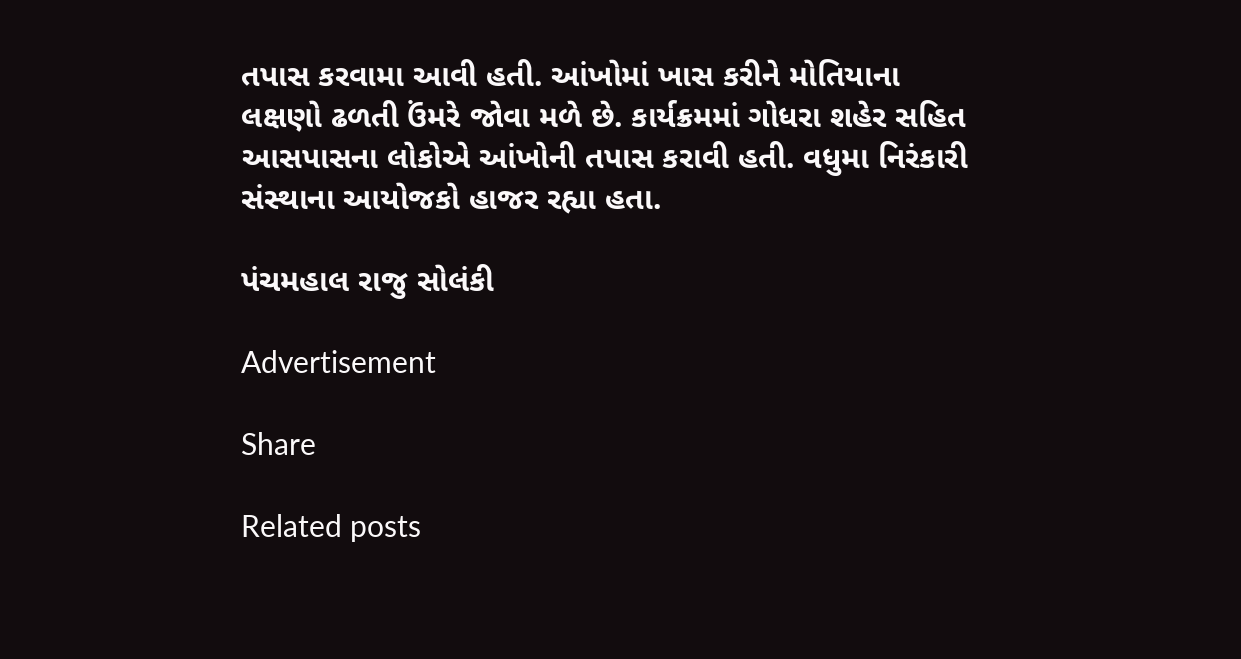તપાસ કરવામા આવી હતી. આંખોમાં ખાસ કરીને મોતિયાના લક્ષણો ઢળતી ઉંમરે જોવા મળે છે. કાર્યક્રમમાં ગોધરા શહેર સહિત આસપાસના લોકોએ આંખોની તપાસ કરાવી હતી. વધુમા નિરંકારી સંસ્થાના આયોજકો હાજર રહ્યા હતા.

પંચમહાલ રાજુ સોલંકી

Advertisement

Share

Related posts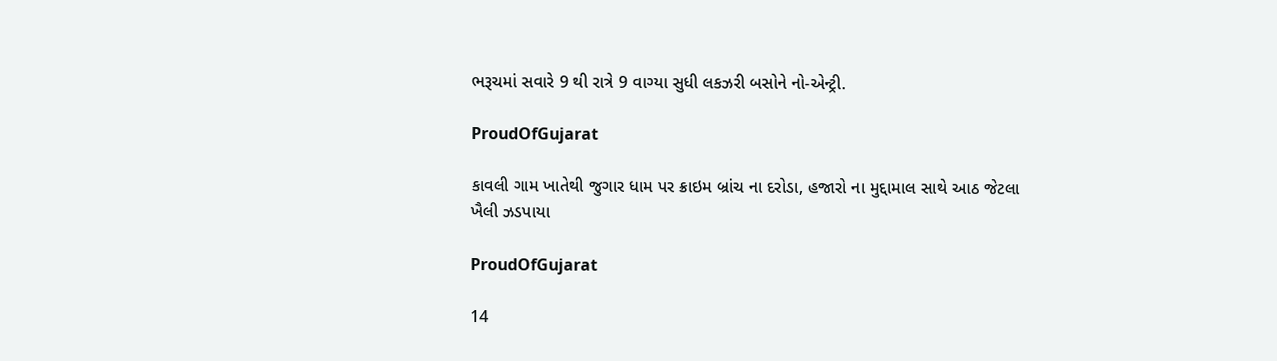ભરૂચમાં સવારે 9 થી રાત્રે 9 વાગ્યા સુધી લકઝરી બસોને નો-એન્ટ્રી.

ProudOfGujarat

કાવલી ગામ ખાતેથી જુગાર ધામ પર ક્રાઇમ બ્રાંચ ના દરોડા, હજારો ના મુદ્દામાલ સાથે આઠ જેટલા ખૈલી ઝડપાયા

ProudOfGujarat

14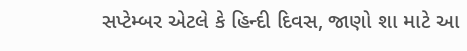સપ્ટેમ્બર એટલે કે હિન્દી દિવસ, જાણો શા માટે આ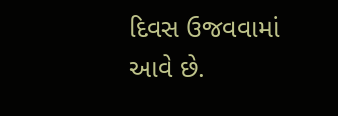દિવસ ઉજવવામાં આવે છે.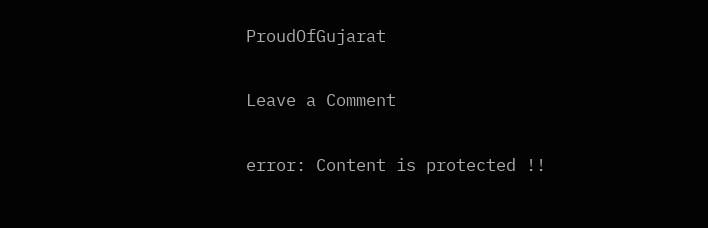ProudOfGujarat

Leave a Comment

error: Content is protected !!